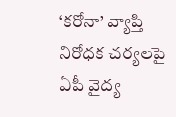‘కరోనా’ వ్యాప్తి నిరోధక చర్యలపై ఏపీ వైద్య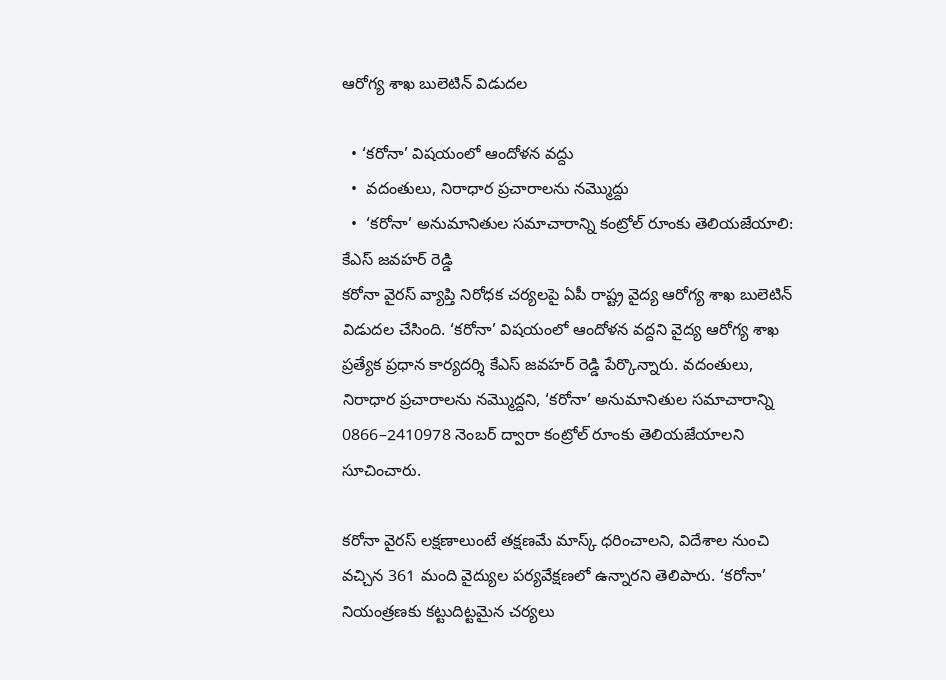ఆరోగ్య శాఖ బులెటిన్ విడుదల

  • ‘కరోనా’ విషయంలో ఆందోళన వద్దు
  •  వదంతులు, నిరాధార ప్రచారాలను నమ్మొద్దు
  •  ‘కరోనా’ అనుమానితుల సమాచారాన్ని కంట్రోల్ రూంకు తెలియజేయాలి: కేఎస్ జవహర్ రెడ్డి
కరోనా వైరస్ వ్యాప్తి నిరోధక చర్యలపై ఏపీ రాష్ట్ర వైద్య ఆరోగ్య శాఖ బులెటిన్ విడుదల చేసింది. ‘కరోనా’ విషయంలో ఆందోళన వద్దని వైద్య ఆరోగ్య శాఖ ప్రత్యేక ప్రధాన కార్యదర్శి కేఎస్ జవహర్ రెడ్డి పేర్కొన్నారు. వదంతులు, నిరాధార ప్రచారాలను నమ్మొద్దని, ‘కరోనా’ అనుమానితుల సమాచారాన్ని 0866–2410978 నెంబర్ ద్వారా కంట్రోల్ రూంకు తెలియజేయాలని సూచించారు.

కరోనా వైరస్ లక్షణాలుంటే తక్షణమే మాస్క్ ధరించాలని, విదేశాల నుంచి వచ్చిన 361 మంది వైద్యుల పర్యవేక్షణలో ఉన్నారని తెలిపారు. ‘కరోనా’ నియంత్రణకు కట్టుదిట్టమైన చర్యలు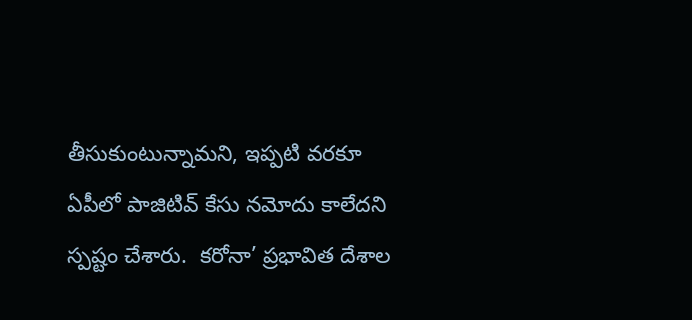తీసుకుంటున్నామని, ఇప్పటి వరకూ ఏపీలో పాజిటివ్ కేసు నమోదు కాలేదని స్పష్టం చేశారు.  కరోనా’ ప్రభావిత దేశాల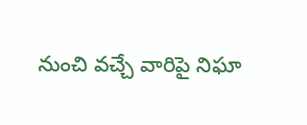నుంచి వచ్చే వారిపై నిఘా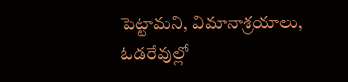పెట్టామని, విమానాశ్రయాలు, ఓడరేవుల్లో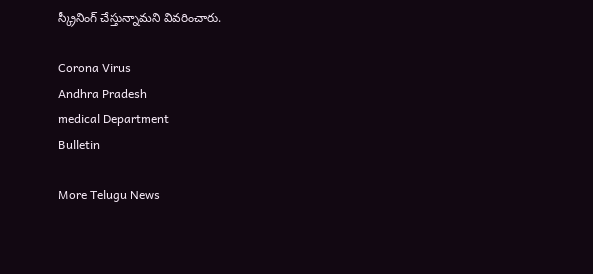స్క్రీనింగ్ చేస్తున్నామని వివరించారు.

Corona Virus
Andhra Pradesh
medical Department
Bulletin

More Telugu News